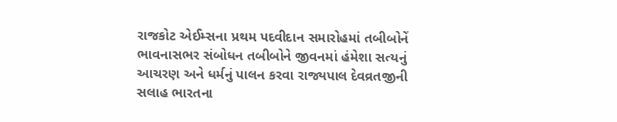રાજકોટ એઈમ્સના પ્રથમ પદવીદાન સમારોહમાં તબીબોનેં ભાવનાસભર સંબોધન તબીબોને જીવનમાં હંમેશા સત્યનું આચરણ અને ધર્મનું પાલન કરવા રાજ્યપાલ દેવવ્રતજીની સલાહ ભારતના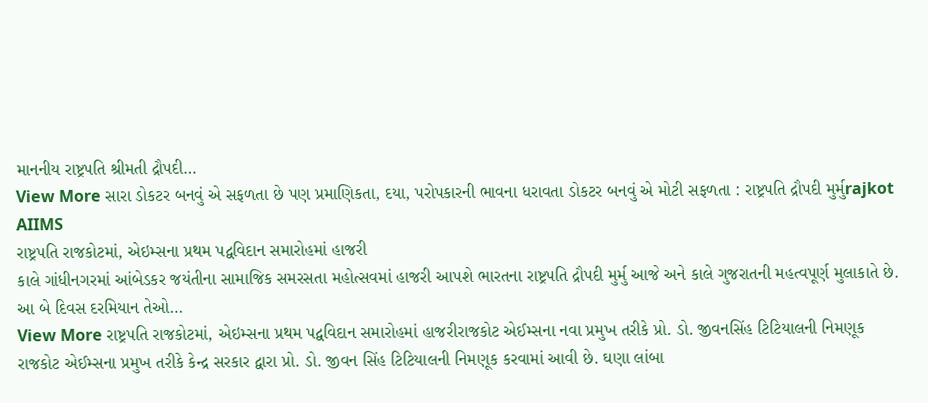માનનીય રાષ્ટ્રપતિ શ્રીમતી દ્રૌપદી…
View More સારા ડોકટર બનવું એ સફળતા છે પણ પ્રમાણિકતા, દયા, પરોપકારની ભાવના ધરાવતા ડોકટર બનવું એ મોટી સફળતા : રાષ્ટ્રપતિ દ્રૌપદી મુર્મુrajkot AIIMS
રાષ્ટ્રપતિ રાજકોટમાં, એઇમ્સના પ્રથમ પદ્વવિદાન સમારોહમાં હાજરી
કાલે ગાંધીનગરમાં આંબેડકર જયંતીના સામાજિક સમરસતા મહોત્સવમાં હાજરી આપશે ભારતના રાષ્ટ્રપતિ દ્રૌપદી મુર્મુ આજે અને કાલે ગુજરાતની મહત્વપૂર્ણ મુલાકાતે છે. આ બે દિવસ દરમિયાન તેઓ…
View More રાષ્ટ્રપતિ રાજકોટમાં, એઇમ્સના પ્રથમ પદ્વવિદાન સમારોહમાં હાજરીરાજકોટ એઈમ્સના નવા પ્રમુખ તરીકે પ્રો. ડો. જીવનસિંહ ટિટિયાલની નિમણૂક
રાજકોટ એઈમ્સના પ્રમુખ તરીકે કેન્દ્ર સરકાર દ્વારા પ્રો. ડો. જીવન સિંહ ટિટિયાલની નિમણૂક કરવામાં આવી છે. ઘણા લાંબા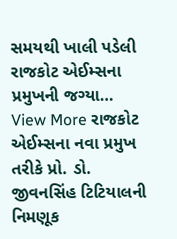સમયથી ખાલી પડેલી રાજકોટ એઈમ્સના પ્રમુખની જગ્યા…
View More રાજકોટ એઈમ્સના નવા પ્રમુખ તરીકે પ્રો. ડો. જીવનસિંહ ટિટિયાલની નિમણૂક